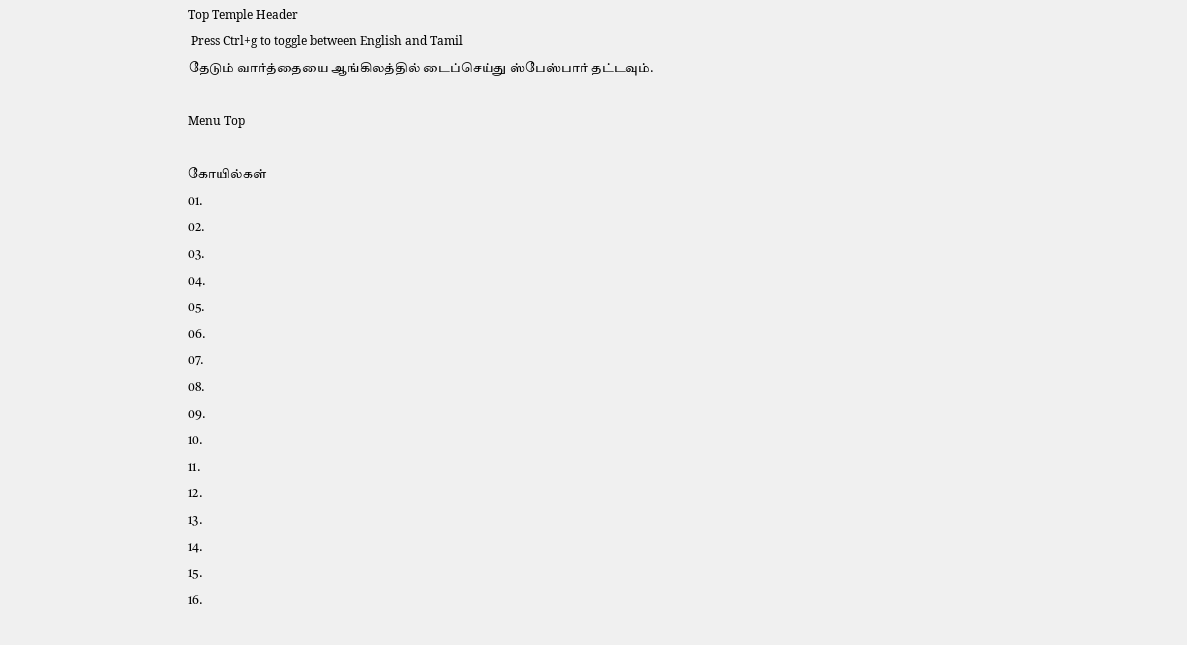Top Temple Header
 Press Ctrl+g to toggle between English and Tamil
தேடும் வார்த்தையை ஆங்கிலத்தில் டைப்செய்து ஸ்பேஸ்பார் தட்டவும்.

Menu Top

கோயில்கள்
01.
02.
03.
04.
05.
06.
07.
08.
09.
10.
11.
12.
13.
14.
15.
16.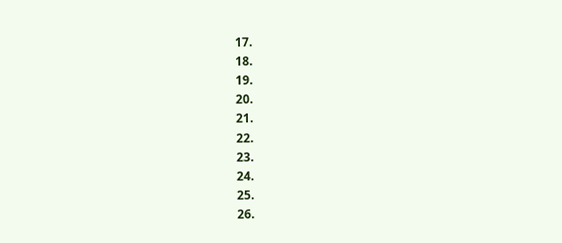17.
18.
19.
20.
21.
22.
23.
24.
25.
26.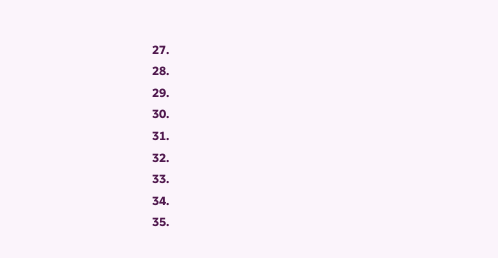27.
28.
29.
30.
31.
32.
33.
34.
35.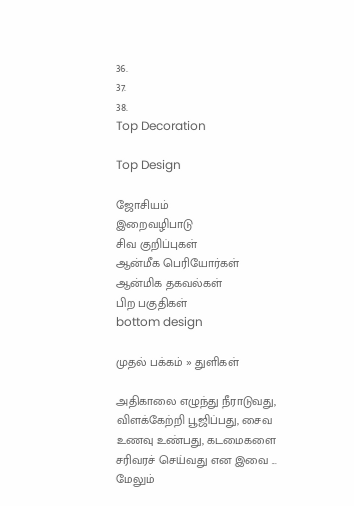36.
37.
38.
Top Decoration

Top Design

ஜோசியம்
இறைவழிபாடு
சிவ குறிப்புகள்
ஆன்மீக பெரியோர்கள்
ஆன்மிக தகவல்கள்
பிற பகுதிகள்
bottom design

முதல் பக்கம் » துளிகள்

அதிகாலை எழுந்து நீராடுவது, விளக்கேற்றி பூஜிப்பது, சைவ உணவு உண்பது, கடமைகளை சரிவரச் செய்வது என இவை ... மேலும்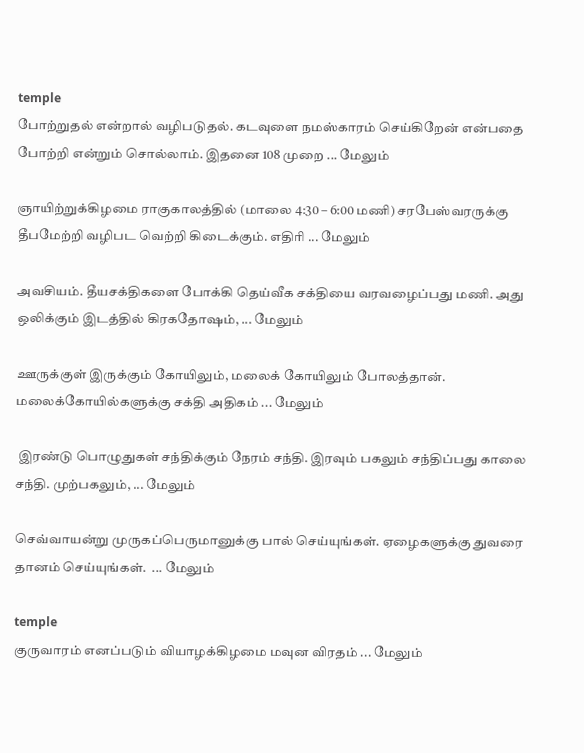temple
போற்றுதல் என்றால் வழிபடுதல். கடவுளை நமஸ்காரம் செய்கிறேன் என்பதை போற்றி என்றும் சொல்லாம். இதனை 108 முறை ... மேலும்

ஞாயிற்றுக்கிழமை ராகுகாலத்தில் (மாலை 4:30 – 6:00 மணி) சரபேஸ்வரருக்கு தீபமேற்றி வழிபட வெற்றி கிடைக்கும். எதிரி ... மேலும்

அவசியம். தீயசக்திகளை போக்கி தெய்வீக சக்தியை வரவழைப்பது மணி. அது ஒலிக்கும் இடத்தில் கிரகதோஷம், ... மேலும்

ஊருக்குள் இருக்கும் கோயிலும், மலைக் கோயிலும் போலத்தான். மலைக்கோயில்களுக்கு சக்தி அதிகம் ... மேலும்

 இரண்டு பொழுதுகள் சந்திக்கும் நேரம் சந்தி. இரவும் பகலும் சந்திப்பது காலை சந்தி. முற்பகலும், ... மேலும்

செவ்வாயன்று முருகப்பெருமானுக்கு பால் செய்யுங்கள். ஏழைகளுக்கு துவரை தானம் செய்யுங்கள்.  ... மேலும்

temple
குருவாரம் எனப்படும் வியாழக்கிழமை மவுன விரதம் ... மேலும்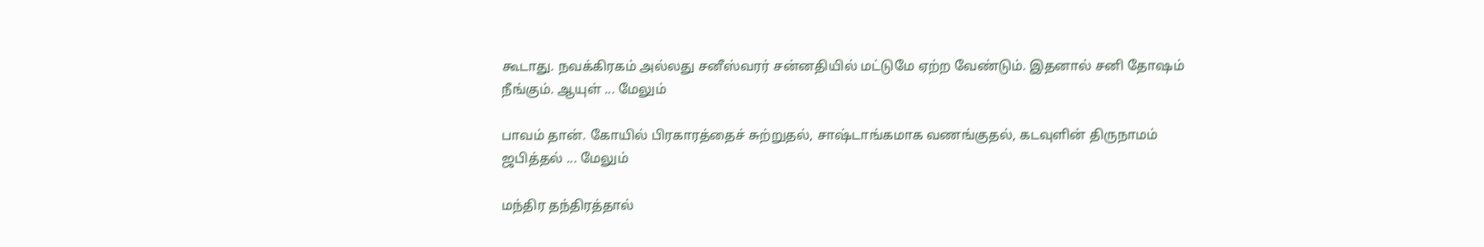கூடாது. நவக்கிரகம் அல்லது சனீஸ்வரர் சன்னதியில் மட்டுமே ஏற்ற வேண்டும். இதனால் சனி தோஷம் நீங்கும். ஆயுள் ... மேலும்

பாவம் தான். கோயில் பிரகாரத்தைச் சுற்றுதல், சாஷ்டாங்கமாக வணங்குதல், கடவுளின் திருநாமம் ஜபித்தல் ... மேலும்

மந்திர தந்திரத்தால்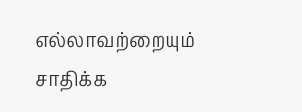எல்லாவற்றையும் சாதிக்க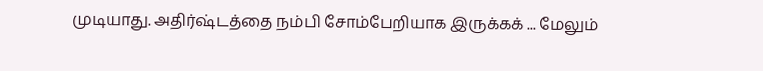முடியாது. அதிர்ஷ்டத்தை நம்பி சோம்பேறியாக இருக்கக் ... மேலும்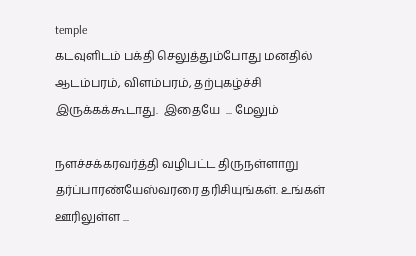temple
கடவுளிடம் பக்தி செலுத்தும்போது மனதில் ஆடம்பரம், விளம்பரம், தற்புகழ்ச்சி  இருக்கக்கூடாது.  இதையே  ... மேலும்

நளச்சக்கரவர்த்தி வழிபட்ட திருநள்ளாறு தர்ப்பாரண்யேஸ்வரரை தரிசியுங்கள். உங்கள் ஊரிலுள்ள ...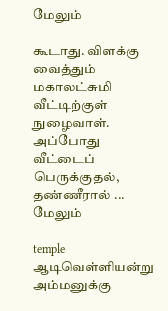மேலும்

கூடாது. விளக்கு வைத்தும் மகாலட்சுமி வீட்டிற்குள் நுழைவாள். அப்போது வீட்டைப் பெருக்குதல், தண்ணீரால் ... மேலும்

temple
ஆடிவெள்ளியன்று அம்மனுக்கு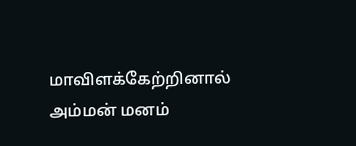மாவிளக்கேற்றினால் அம்மன் மனம்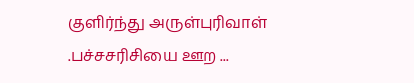குளிர்ந்து அருள்புரிவாள் .பச்சசரிசியை ஊற ...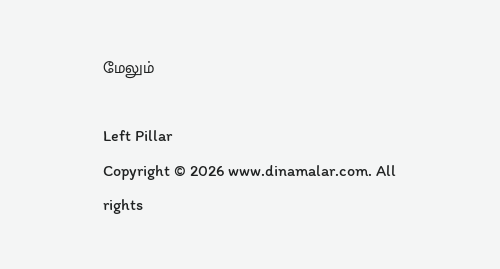மேலும்

Left Pillar
Copyright © 2026 www.dinamalar.com. All rights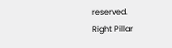reserved.
Right Pillar